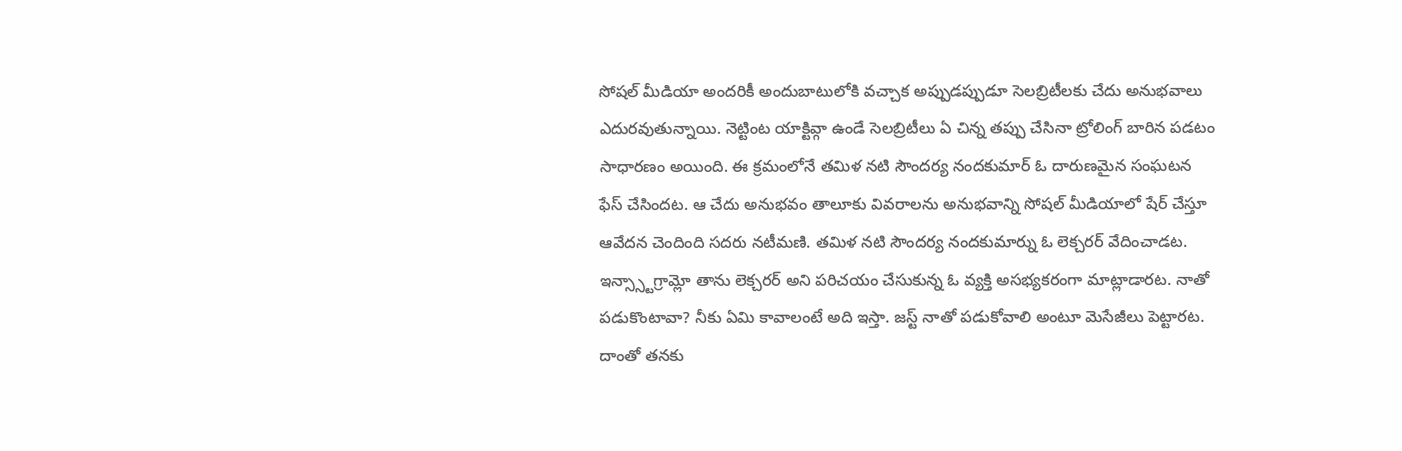సోషల్ మీడియా అందరికీ అందుబాటులోకి వచ్చాక అప్పుడప్పుడూ సెలబ్రిటీలకు చేదు అనుభవాలు ఎదురవుతున్నాయి. నెట్టింట యాక్టివ్గా ఉండే సెలబ్రిటీలు ఏ చిన్న తప్పు చేసినా ట్రోలింగ్ బారిన పడటం సాధారణం అయింది. ఈ క్రమంలోనే తమిళ నటి సౌందర్య నందకుమార్ ఓ దారుణమైన సంఘటన ఫేస్ చేసిందట. ఆ చేదు అనుభవం తాలూకు వివరాలను అనుభవాన్ని సోషల్ మీడియాలో షేర్ చేస్తూ ఆవేదన చెందింది సదరు నటీమణి. తమిళ నటి సౌందర్య నందకుమార్ను ఓ లెక్చరర్ వేదించాడట. ఇన్స్స్టాగ్రామ్లో తాను లెక్చరర్ అని పరిచయం చేసుకున్న ఓ వ్యక్తి అసభ్యకరంగా మాట్లాడారట. నాతో పడుకొంటావా? నీకు ఏమి కావాలంటే అది ఇస్తా. జస్ట్ నాతో పడుకోవాలి అంటూ మెసేజీలు పెట్టారట. దాంతో తనకు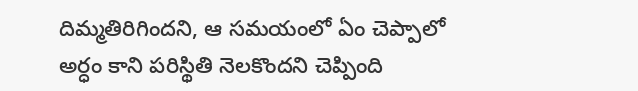దిమ్మతిరిగిందని, ఆ సమయంలో ఏం చెప్పాలో అర్ధం కాని పరిస్థితి నెలకొందని చెప్పింది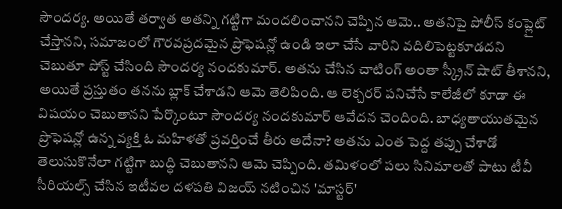సౌందర్య. అయితే తర్వాత అతన్ని గట్టిగా మందలించానని చెప్పిన ఆమె.. అతనిపై పోలీస్ కంప్లైట్ చేస్తానని, సమాజంలో గౌరవప్రదమైన ప్రొఫెషన్లో ఉండి ఇలా చేసే వారిని వదిలిపెట్టకూడదని చెబుతూ పోస్ట్ చేసింది సౌందర్య నందకుమార్. అతను చేసిన చాటింగ్ అంతా స్క్రీన్ షాట్ తీశానని, అయితే ప్రస్తుతం తనను బ్లాక్ చేశాడని ఆమె తెలిపింది. ఆ లెక్చరర్ పనిచేసే కాలేజీలో కూడా ఈ విషయం చెబుతానని పేర్కొంటూ సౌందర్య నందకుమార్ ఆవేదన చెందింది. బాధ్యతాయుతమైన ప్రొఫెషన్లో ఉన్న వ్యక్తి ఓ మహిళతో ప్రవర్తించే తీరు అదేనా? అతను ఎంత పెద్ద తప్పు చేశాడో తెలుసుకొనేలా గట్టిగా బుద్ధి చెబుతానని ఆమె చెప్పింది. తమిళంలో పలు సినిమాలతో పాటు టీవీ సీరియల్స్ చేసిన ఇటీవల దళపతి విజయ్ నటించిన 'మాస్టర్'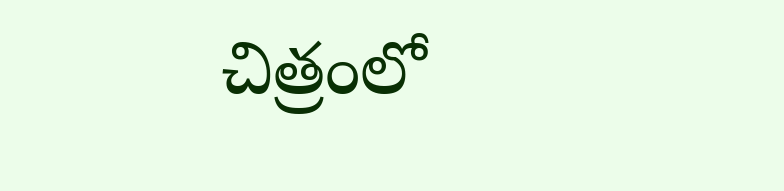చిత్రంలో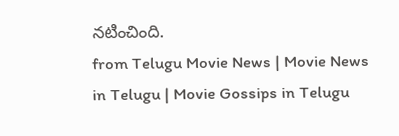నటించింది.
from Telugu Movie News | Movie News in Telugu | Movie Gossips in Telugu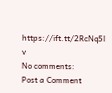https://ift.tt/2RcNq5l
v
No comments:
Post a Comment